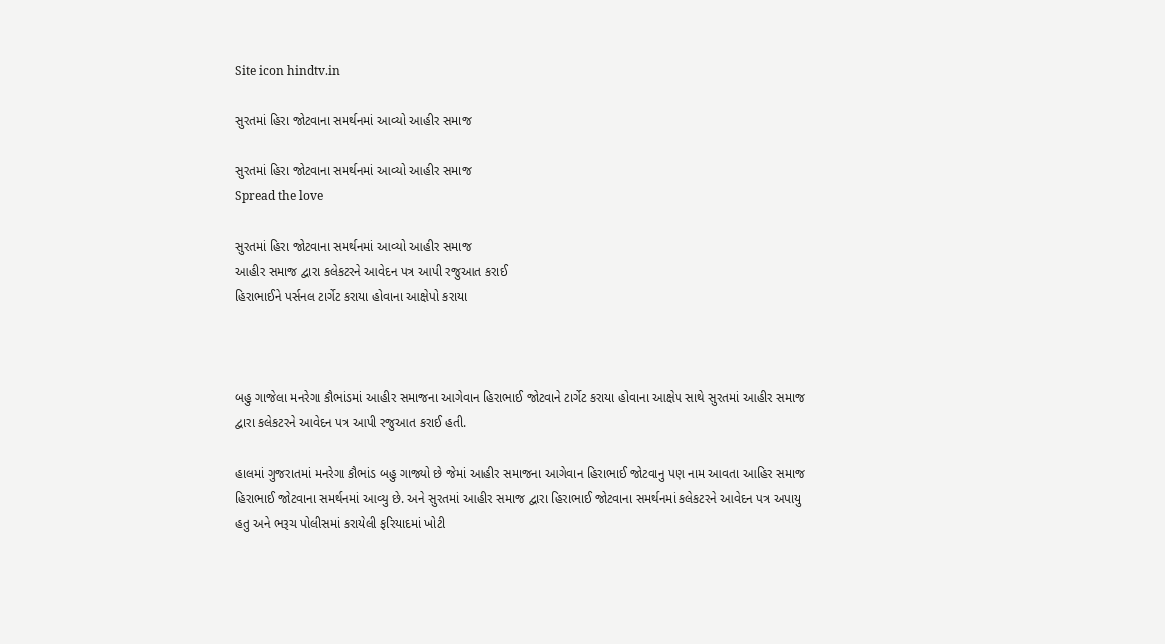Site icon hindtv.in

સુરતમાં હિરા જોટવાના સમર્થનમાં આવ્યો આહીર સમાજ

સુરતમાં હિરા જોટવાના સમર્થનમાં આવ્યો આહીર સમાજ
Spread the love

સુરતમાં હિરા જોટવાના સમર્થનમાં આવ્યો આહીર સમાજ
આહીર સમાજ દ્વારા કલેકટરને આવેદન પત્ર આપી રજુઆત કરાઈ
હિરાભાઈને પર્સનલ ટાર્ગેટ કરાયા હોવાના આક્ષેપો કરાયા



બહુ ગાજેલા મનરેગા કૌભાંડમાં આહીર સમાજના આગેવાન હિરાભાઈ જોટવાને ટાર્ગેટ કરાયા હોવાના આક્ષેપ સાથે સુરતમાં આહીર સમાજ દ્વારા કલેકટરને આવેદન પત્ર આપી રજુઆત કરાઈ હતી.

હાલમાં ગુજરાતમાં મનરેગા કૌભાંડ બહુ ગાજ્યો છે જેમાં આહીર સમાજના આગેવાન હિરાભાઈ જોટવાનુ પણ નામ આવતા આહિર સમાજ હિરાભાઈ જોટવાના સમર્થનમાં આવ્યુ છે. અને સુરતમાં આહીર સમાજ દ્વારા હિરાભાઈ જોટવાના સમર્થનમાં કલેકટરને આવેદન પત્ર અપાયુ હતુ અને ભરૂચ પોલીસમાં કરાયેલી ફરિયાદમાં ખોટી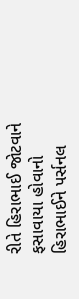રીતે હિરાભાઈ જોટવાને ફસાવાયા હોવાનો હિરાભાઈને પર્સનલ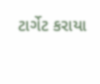ટાર્ગેટ કરાયા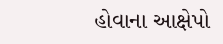હોવાના આક્ષેપો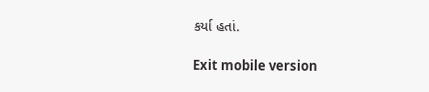કર્યા હતાં.

Exit mobile version